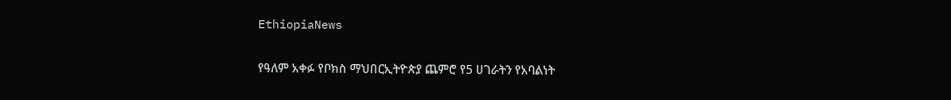EthiopiaNews

የዓለም አቀፉ የቦክስ ማህበርኢትዮጵያ ጨምሮ የ5 ሀገራትን የአባልነት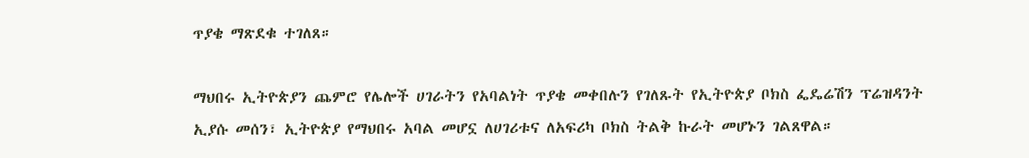ጥያቄ ማጽደቁ ተገለጸ።

ማህበሩ ኢትዮጵያን ጨምሮ የሌሎች ሀገራትን የአባልነት ጥያቄ መቀበሉን የገለጹት የኢትዮጵያ ቦክስ ፌዴሬሽን ፕሬዝዳንት ኢያሱ መሰን፣ ኢትዮጵያ የማህበሩ አባል መሆኗ ለሀገሪቱና ለአፍሪካ ቦክስ ትልቅ ኩራት መሆኑን ገልጸዋል።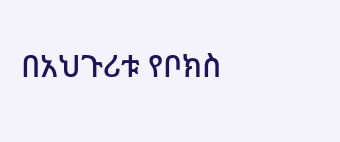በአህጉሪቱ የቦክስ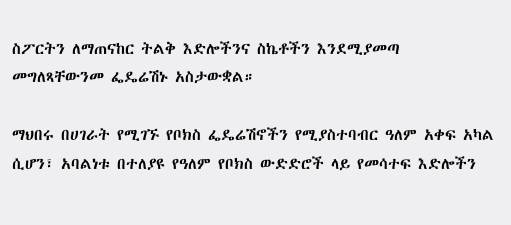ስፖርትን ለማጠናከር ትልቅ እድሎችንና ስኬቶችን እንደሚያመጣ መግለጻቸውንመ ፌዴሬሽኑ አስታውቋል።

ማህበሩ በሀገራት የሚገኙ የቦክስ ፌዴሬሽኖችን የሚያስተባብር ዓለም አቀፍ አካል ሲሆን፣ አባልነቱ በተለያዩ የዓለም የቦክስ ውድድሮች ላይ የመሳተፍ እድሎችን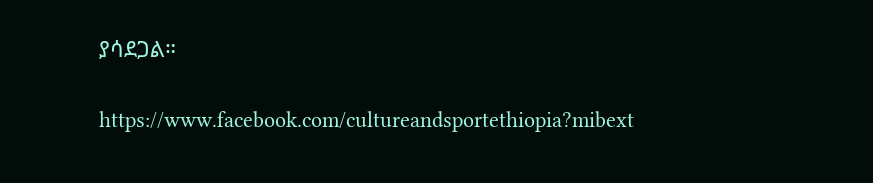ያሳደጋል።

https://www.facebook.com/cultureandsportethiopia?mibext